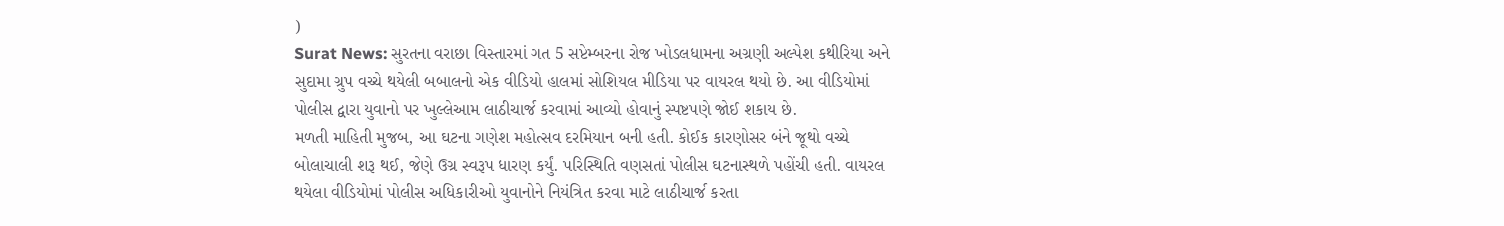)
Surat News: સુરતના વરાછા વિસ્તારમાં ગત 5 સપ્ટેમ્બરના રોજ ખોડલધામના અગ્રણી અલ્પેશ કથીરિયા અને સુદામા ગ્રુપ વચ્ચે થયેલી બબાલનો એક વીડિયો હાલમાં સોશિયલ મીડિયા પર વાયરલ થયો છે. આ વીડિયોમાં પોલીસ દ્વારા યુવાનો પર ખુલ્લેઆમ લાઠીચાર્જ કરવામાં આવ્યો હોવાનું સ્પષ્ટપણે જોઈ શકાય છે.
મળતી માહિતી મુજબ, આ ઘટના ગણેશ મહોત્સવ દરમિયાન બની હતી. કોઈક કારણોસર બંને જૂથો વચ્ચે બોલાચાલી શરૂ થઈ, જેણે ઉગ્ર સ્વરૂપ ધારણ કર્યું. પરિસ્થિતિ વણસતાં પોલીસ ઘટનાસ્થળે પહોંચી હતી. વાયરલ થયેલા વીડિયોમાં પોલીસ અધિકારીઓ યુવાનોને નિયંત્રિત કરવા માટે લાઠીચાર્જ કરતા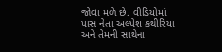જોવા મળે છે. વીડિયોમાં પાસ નેતા અલ્પેશ કથીરિયા અને તેમની સાથેના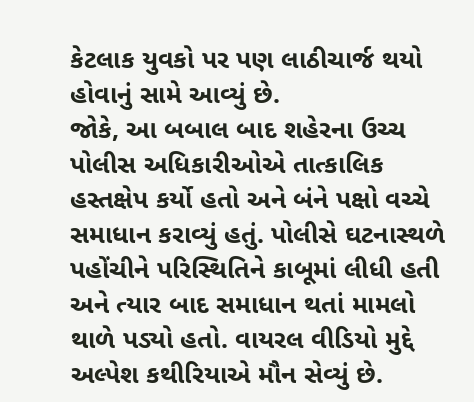કેટલાક યુવકો પર પણ લાઠીચાર્જ થયો હોવાનું સામે આવ્યું છે.
જોકે, આ બબાલ બાદ શહેરના ઉચ્ચ પોલીસ અધિકારીઓએ તાત્કાલિક હસ્તક્ષેપ કર્યો હતો અને બંને પક્ષો વચ્ચે સમાધાન કરાવ્યું હતું. પોલીસે ઘટનાસ્થળે પહોંચીને પરિસ્થિતિને કાબૂમાં લીધી હતી અને ત્યાર બાદ સમાધાન થતાં મામલો થાળે પડ્યો હતો. વાયરલ વીડિયો મુદ્દે અલ્પેશ કથીરિયાએ મૌન સેવ્યું છે.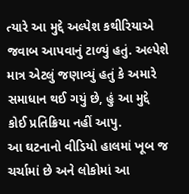ત્યારે આ મુદ્દે અલ્પેશ કથીરિયાએ જવાબ આપવાનું ટાળ્યું હતું. અલ્પેશે માત્ર એટલું જણાવ્યું હતું કે અમારે સમાધાન થઈ ગયું છે, હું આ મુદ્દે કોઈ પ્રતિક્રિયા નહીં આપુ.
આ ઘટનાનો વીડિયો હાલમાં ખૂબ જ ચર્ચામાં છે અને લોકોમાં આ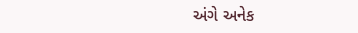અંગે અનેક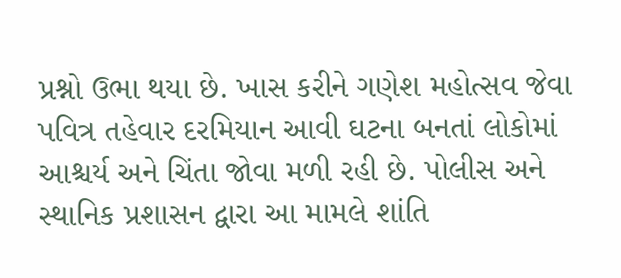પ્રશ્નો ઉભા થયા છે. ખાસ કરીને ગણેશ મહોત્સવ જેવા પવિત્ર તહેવાર દરમિયાન આવી ઘટના બનતાં લોકોમાં આશ્ચર્ય અને ચિંતા જોવા મળી રહી છે. પોલીસ અને સ્થાનિક પ્રશાસન દ્વારા આ મામલે શાંતિ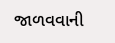જાળવવાની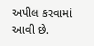અપીલ કરવામાં આવી છે.